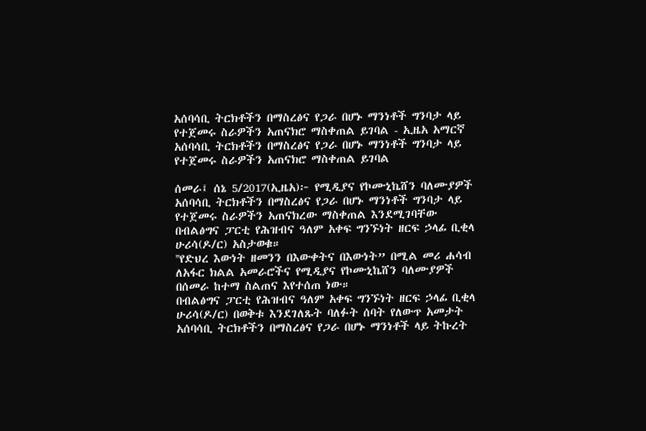አሰባሳቢ ትርክቶችን በማስረፅና የጋራ በሆኑ ማንነቶች ግንባታ ላይ የተጀመሩ ስራዎችን አጠናክሮ ማስቀጠል ይገባል - ኢዜአ አማርኛ
አሰባሳቢ ትርክቶችን በማስረፅና የጋራ በሆኑ ማንነቶች ግንባታ ላይ የተጀመሩ ስራዎችን አጠናክሮ ማስቀጠል ይገባል

ሰመራ፤ ሰኔ 5/2017(ኢዜአ)፦ የሚዲያና የኮሙኒኬሸን ባለሙያዎች አሰባሳቢ ትርክቶችን በማስረፅና የጋራ በሆኑ ማንነቶች ግንባታ ላይ የተጀመሩ ስራዎችን አጠናክረው ማስቀጠል እንደሚገባቸው በብልፅግና ፓርቲ የሕዝብና ዓለም አቀፍ ግንኙነት ዘርፍ ኃላፊ ቢቂላ ሁሪሳ(ዶ/ር) አስታወቁ።
''የድህረ እውነት ዘመንን በእውቀትና በእውነት” በሚል መሪ ሐሳብ ለአፋር ክልል አመራሮችና የሚዲያና የኮሙኒኬሸን ባለሙያዎች በሰመራ ከተማ ስልጠና እየተሰጠ ነው።
በብልፅግና ፓርቲ የሕዝብና ዓለም አቀፍ ግንኙነት ዘርፍ ኃላፊ ቢቂላ ሁሪሳ(ዶ/ር) በወቅቱ እንደገለጹት ባለፉት ሰባት የለውጥ አመታት አሰባሳቢ ትርክቶችን በማስረፅና የጋራ በሆኑ ማንነቶች ላይ ትኩረት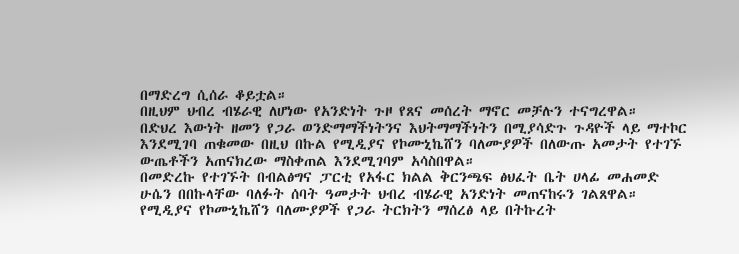በማድረግ ሲሰራ ቆይቷል።
በዚህም ህብረ ብሄራዊ ለሆነው የአንድነት ጉዞ የጸና መሰረት ማኖር መቻሉን ተናግረዋል።
በድህረ እውነት ዘመን የጋራ ወንድማማችነትንና እህትማማችነትን በሚያሳድጉ ጉዳዮች ላይ ማተኮር እንደሚገባ ጠቁመው በዚህ በኩል የሚዲያና የኮሙኒኬሸን ባለሙያዎች በለውጡ አመታት የተገኙ ውጤቶችን አጠናክረው ማስቀጠል እንደሚገባም አሳስበዋል።
በመድረኩ የተገኙት በብልፅግና ፓርቲ የአፋር ክልል ቅርንጫፍ ፅህፈት ቤት ሀላፊ መሐመድ ሁሴን በበኩላቸው ባለፉት ሰባት ዓመታት ህብረ ብሄራዊ አንድነት መጠናከሩን ገልጸዋል።
የሚዲያና የኮሙኒኬሸን ባለሙያዎች የጋራ ትርክትን ማሰረፅ ላይ በትኩረት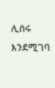ሊሰሩ እንደሚገባ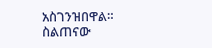አስገንዝበዋል።
ስልጠናው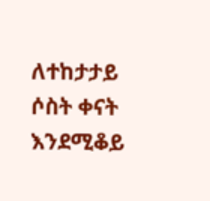ለተከታታይ ሶስት ቀናት እንደሚቆይ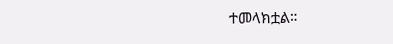ተመላክቷል።